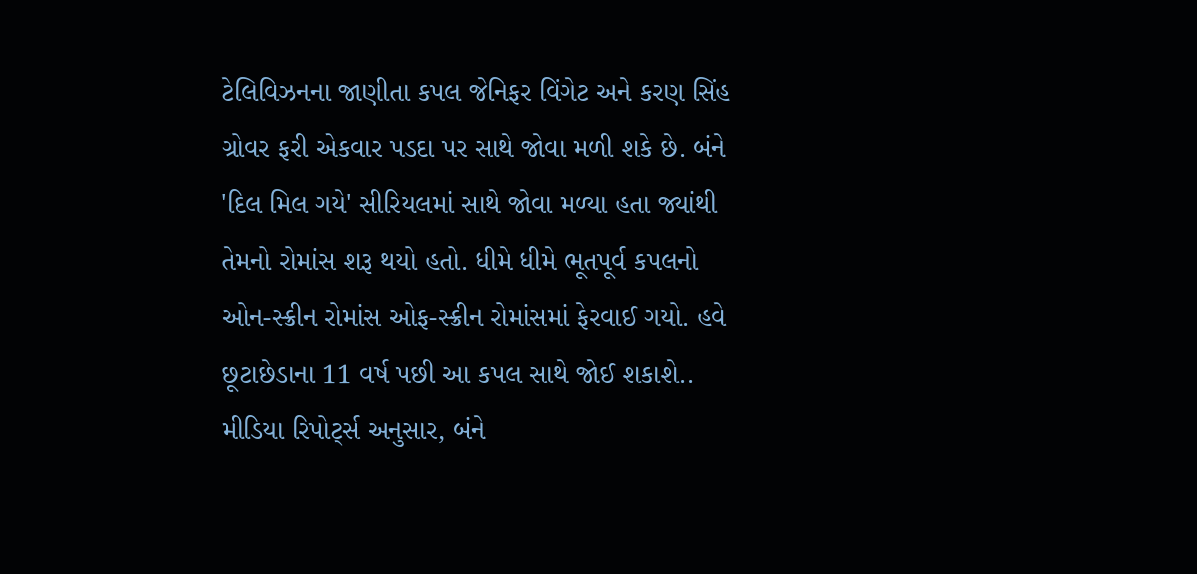ટેલિવિઝનના જાણીતા કપલ જેનિફર વિંગેટ અને કરણ સિંહ ગ્રોવર ફરી એકવાર પડદા પર સાથે જોવા મળી શકે છે. બંને 'દિલ મિલ ગયે' સીરિયલમાં સાથે જોવા મળ્યા હતા જ્યાંથી તેમનો રોમાંસ શરૂ થયો હતો. ધીમે ધીમે ભૂતપૂર્વ કપલનો ઓન-સ્ક્રીન રોમાંસ ઓફ-સ્ક્રીન રોમાંસમાં ફેરવાઈ ગયો. હવે છૂટાછેડાના 11 વર્ષ પછી આ કપલ સાથે જોઈ શકાશે.. મીડિયા રિપોર્ટ્સ અનુસાર, બંને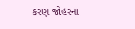કરણ જોહરના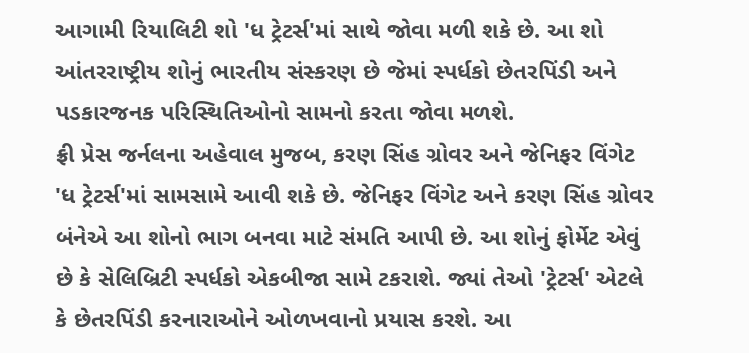આગામી રિયાલિટી શો 'ધ ટ્રેટર્સ'માં સાથે જોવા મળી શકે છે. આ શો આંતરરાષ્ટ્રીય શોનું ભારતીય સંસ્કરણ છે જેમાં સ્પર્ધકો છેતરપિંડી અને પડકારજનક પરિસ્થિતિઓનો સામનો કરતા જોવા મળશે.
ફ્રી પ્રેસ જર્નલના અહેવાલ મુજબ, કરણ સિંહ ગ્રોવર અને જેનિફર વિંગેટ 'ધ ટ્રેટર્સ'માં સામસામે આવી શકે છે. જેનિફર વિંગેટ અને કરણ સિંહ ગ્રોવર બંનેએ આ શોનો ભાગ બનવા માટે સંમતિ આપી છે. આ શોનું ફોર્મેટ એવું છે કે સેલિબ્રિટી સ્પર્ધકો એકબીજા સામે ટકરાશે. જ્યાં તેઓ 'ટ્રેટર્સ' એટલે કે છેતરપિંડી કરનારાઓને ઓળખવાનો પ્રયાસ કરશે. આ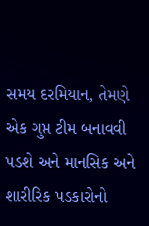સમય દરમિયાન, તેમણે એક ગુપ્ત ટીમ બનાવવી પડશે અને માનસિક અને શારીરિક પડકારોનો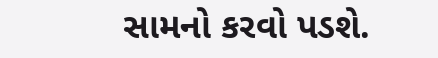સામનો કરવો પડશે.